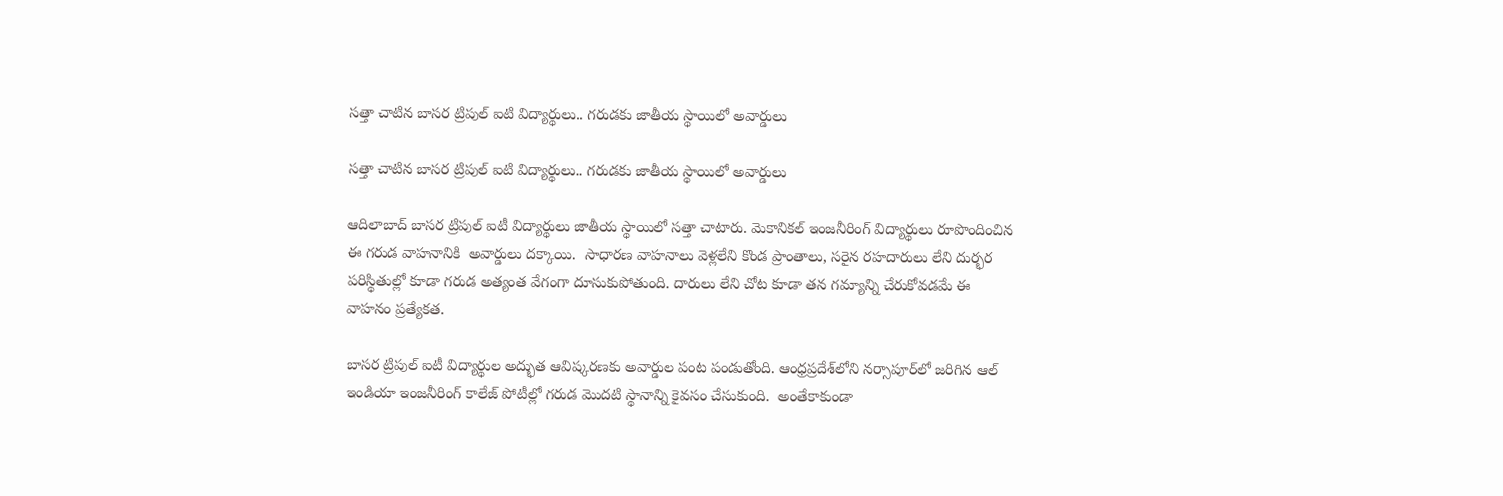సత్తా చాటిన బాసర ట్రిపుల్ ఐటి విద్యార్థులు.. గరుడకు జాతీయ స్థాయిలో అవార్డులు

సత్తా చాటిన బాసర ట్రిపుల్ ఐటి విద్యార్థులు.. గరుడకు జాతీయ స్థాయిలో అవార్డులు

ఆదిలాబాద్ బాసర ట్రిపుల్ ఐటీ విద్యార్థులు జాతీయ స్థాయిలో సత్తా చాటారు. మెకానికల్ ఇంజనీరింగ్ విద్యార్థులు రూపొందించిన ఈ గరుడ వాహనానికి  అవార్డులు దక్కాయి.  సాధారణ వాహనాలు వెళ్లలేని కొండ ప్రాంతాలు, సరైన రహదారులు లేని దుర్భర పరిస్థితుల్లో కూడా గరుడ అత్యంత వేగంగా దూసుకుపోతుంది. దారులు లేని చోట కూడా తన గమ్యాన్ని చేరుకోవడమే ఈ వాహనం ప్రత్యేకత.

బాసర ట్రిపుల్ ఐటీ విద్యార్థుల అద్భుత ఆవిష్కరణకు అవార్డుల పంట పండుతోంది. ఆంధ్రప్రదేశ్‌లోని నర్సాపూర్‌లో జరిగిన ఆల్ ఇండియా ఇంజనీరింగ్ కాలేజ్ పోటీల్లో గరుడ మొదటి స్థానాన్ని కైవసం చేసుకుంది.  అంతేకాకుండా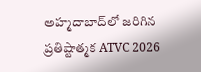అహ్మదాబాద్‌లో జరిగిన ప్రతిష్టాత్మక ATVC 2026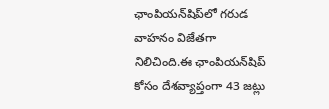ఛాంపియన్‌షిప్‌లో గరుడ వాహనం విజేతగా నిలిచింది.ఈ ఛాంపియన్‌షిప్ కోసం దేశవ్యాప్తంగా 43 జట్లు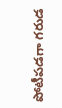పోటీపడగా గరుడ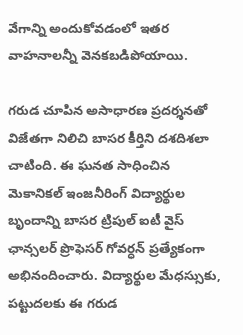వేగాన్ని అందుకోవడంలో ఇతర వాహనాలన్నీ వెనకబడిపోయాయి.

గరుడ చూపిన అసాధారణ ప్రదర్శనతో విజేతగా నిలిచి బాసర కీర్తిని దశదిశలా చాటింది. ఈ ఘనత సాధించిన మెకానికల్ ఇంజనీరింగ్ విద్యార్థుల బృందాన్ని బాసర ట్రిపుల్ ఐటీ వైస్ ఛాన్సలర్ ప్రొఫెసర్ గోవర్ధన్ ప్రత్యేకంగా అభినందించారు. విద్యార్థుల మేధస్సుకు, పట్టుదలకు ఈ గరుడ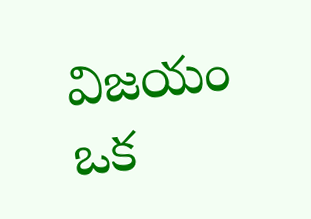విజయం ఒక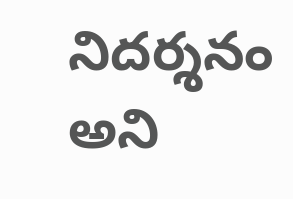నిదర్శనం అని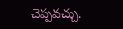చెప్పవచ్చు.